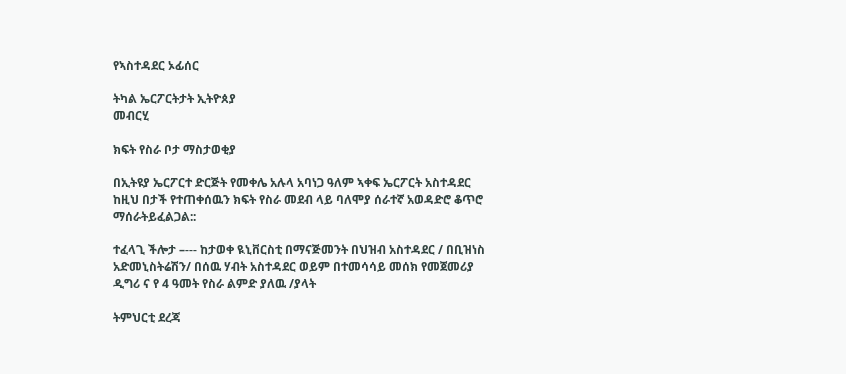የኣስተዳደር ኦፊሰር

ትካል ኤርፖርትታት ኢትዮጰያ
መብርሂ

ክፍት የስራ ቦታ ማስታወቂያ

በኢትዩያ ኤርፖርተ ድርጅት የመቀሌ አሉላ አባነጋ ዓለም ኣቀፍ ኤርፖርት አስተዳደር ከዚህ በታች የተጠቀሰዉን ክፍት የስራ መደብ ላይ ባለሞያ ሰራተኛ አወዳድሮ ቆጥሮ ማሰራትይፈልጋል::

ተፈላጊ ችሎታ –--- ከታወቀ ዪኒቨርስቲ በማናጅመንት በህዝብ አስተዳደር / በቢዝነስ አድመኒስትሬሽን/ በሰዉ ሃብት አስተዳደር ወይም በተመሳሳይ መሰክ የመጀመሪያ ዲግሪ ና የ 4 ዓመት የስራ ልምድ ያለዉ /ያላት

ትምህርቲ ደረጃ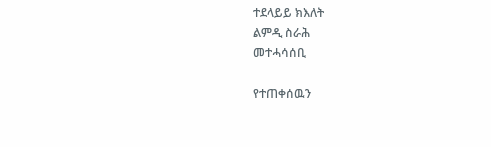ተደላይይ ክእለት
ልምዲ ስራሕ
መተሓሳሰቢ

የተጠቀሰዉን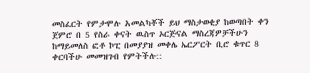መስፈርት የምታሞሉ አመልካቾች ይህ ማስታወቂያ ከወጣበት ቀን ጀምሮ በ 5 የስራ ቀናት ዉስጥ ኦርጅናል ማስረጃዎቻችሁን ከማይመለስ ፎቶ ኮፒ በመያያዝ መቀሌ ኤርፖርት ቢሮ ቁጥር 8 ቀርባችሁ መመዝገብ የምትችሉ::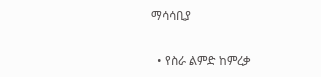ማሳሳቢያ

  • የስራ ልምድ ከምረቃ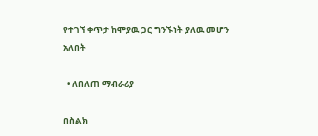የተገኘ ቀጥታ ከሞያዉ ጋር ግንኙነት ያለዉ መሆን አለበት

  • ለበለጠ ማብራሪያ

በስልክ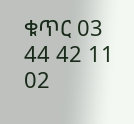ቁጥር 03 44 42 11 02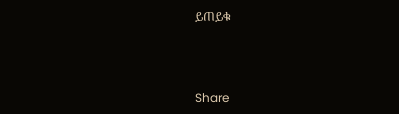ይጠይቁ



Share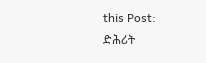this Post:
ድሕሪት